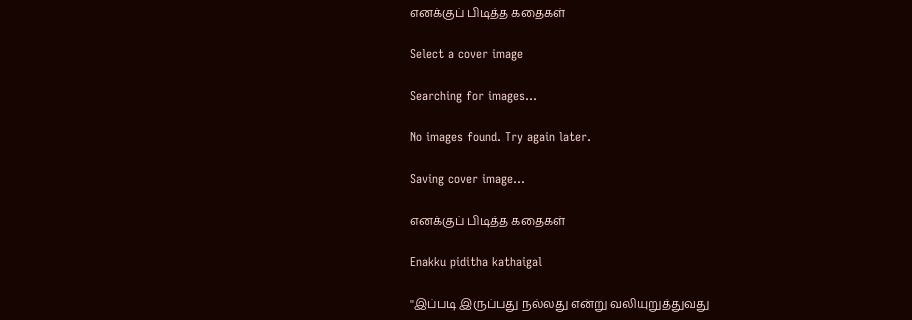எனக்குப் பிடித்த கதைகள்

Select a cover image

Searching for images...

No images found. Try again later.

Saving cover image...

எனக்குப் பிடித்த கதைகள்

Enakku piditha kathaigal

''இப்படி இருப்பது நல்லது என்று வலியுறுத்துவது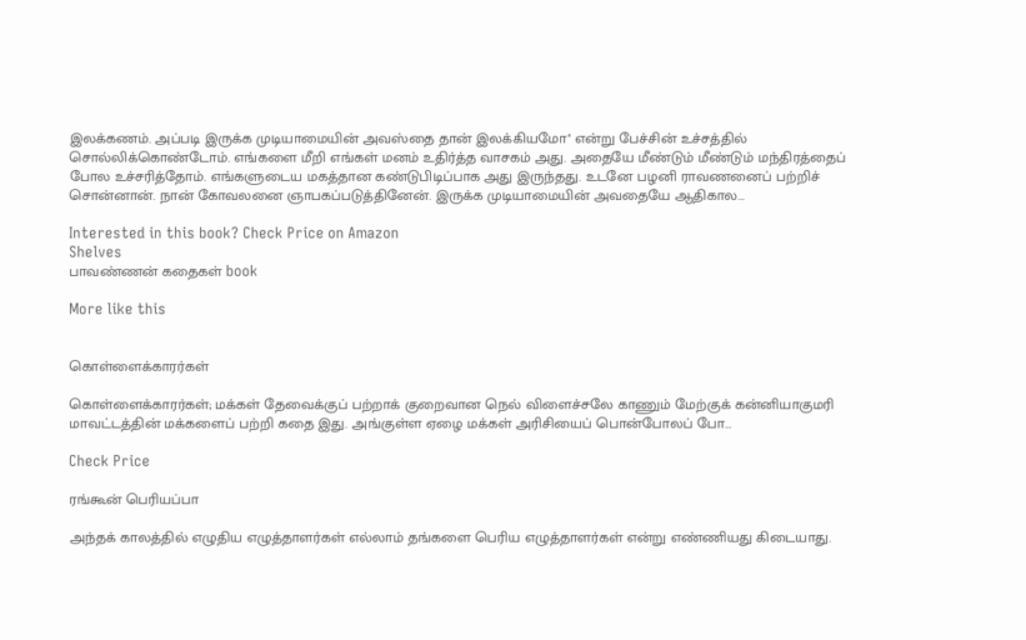இலக்கணம். அப்படி இருக்க முடியாமையின் அவஸ்தை தான் இலக்கியமோ'' என்று பேச்சின் உச்சத்தில் சொல்லிக்கொண்டோம். எங்களை மீறி எங்கள் மனம் உதிர்த்த வாசகம் அது. அதையே மீண்டும் மீண்டும் மந்திரத்தைப் போல உச்சரித்தோம். எங்களுடைய மகத்தான கண்டுபிடிப்பாக அது இருந்தது. உடனே பழனி ராவணனைப் பற்றிச் சொன்னான். நான் கோவலனை ஞாபகப்படுத்தினேன். இருக்க முடியாமையின் அவதையே ஆதிகால…

Interested in this book? Check Price on Amazon
Shelves
பாவண்ணன் கதைகள் book

More like this


கொள்ளைக்காரர்கள்

கொள்ளைக்காரர்கள்; மக்கள் தேவைக்குப் பற்றாக் குறைவான நெல் விளைச்சலே காணும் மேற்குக் கன்னியாகுமரி மாவட்டத்தின் மக்களைப் பற்றி கதை இது. அங்குள்ள ஏழை மக்கள் அரிசியைப் பொன்போலப் போ…

Check Price

ரங்கூன் பெரியப்பா

அந்தக் காலத்தில் எழுதிய எழுத்தாளர்கள் எல்லாம் தங்களை பெரிய எழுத்தாளர்கள் என்று எண்ணியது கிடையாது.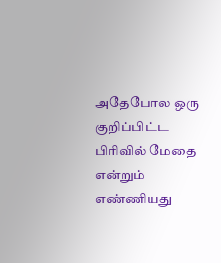அதேபோல ஒரு குறிப்பிட்ட பிரிவில் மேதை என்றும் எண்ணியது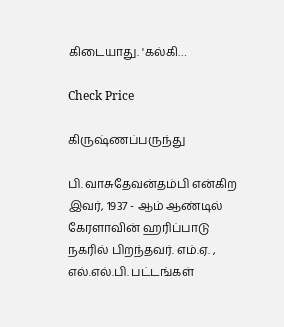கிடையாது. 'கல்கி…

Check Price

கிருஷ்ணப்பருந்து

பி. வாசுதேவன்தம்பி என்கிற இவர், 1937 - ஆம் ஆண்டில் கேரளாவின் ஹரிப்பாடு நகரில் பிறந்தவர். எம்.ஏ. , எல்.எல்.பி. பட்டங்கள்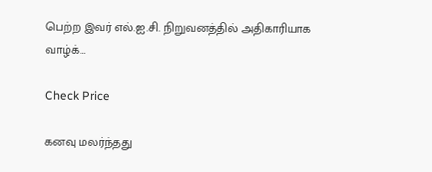பெற்ற இவர் எல்.ஐ.சி. நிறுவனத்தில் அதிகாரியாக வாழ்க்…

Check Price

கனவு மலர்ந்தது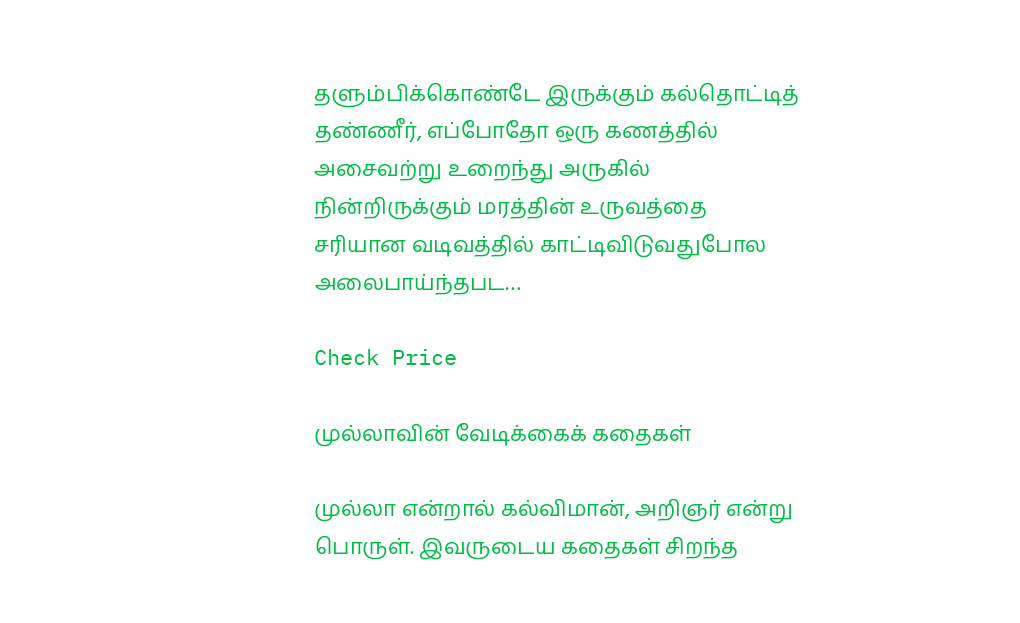தளும்பிக்கொண்டே இருக்கும் கல்தொட்டித் தண்ணீர், எப்போதோ ஒரு கணத்தில் அசைவற்று உறைந்து அருகில் நின்றிருக்கும் மரத்தின் உருவத்தை சரியான வடிவத்தில் காட்டிவிடுவதுபோல அலைபாய்ந்தபட…

Check Price

முல்லாவின் வேடிக்கைக் கதைகள்

முல்லா என்றால் கல்விமான், அறிஞர் என்று பொருள். இவருடைய கதைகள் சிறந்த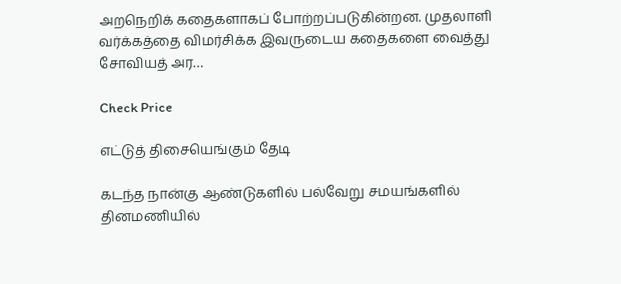அறநெறிக் கதைகளாகப் போற்றப்படுகின்றன. முதலாளி வர்க்கத்தை விமர்சிக்க இவருடைய கதைகளை வைத்து சோவியத் அர…

Check Price

எட்டுத் திசையெங்கும் தேடி

கடந்த நான்கு ஆண்டுகளில் பல்வேறு சமயங்களில் தினமணியில்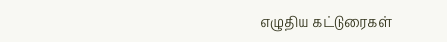எழுதிய கட்டுரைகள்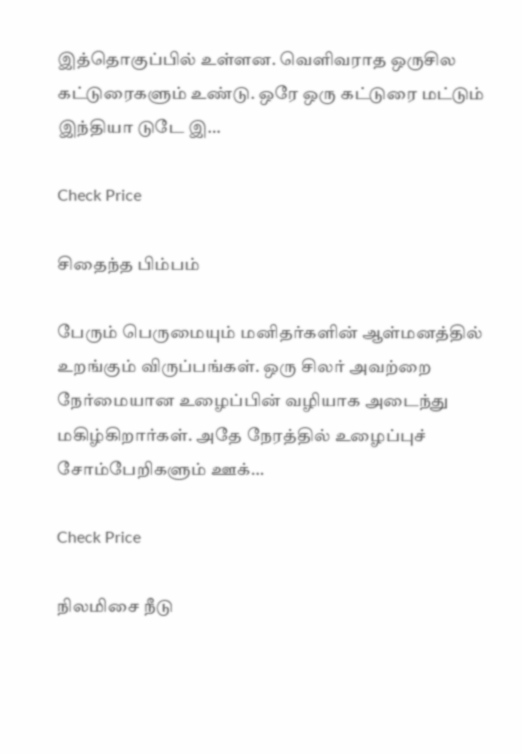இத்தொகுப்பில் உள்ளன. வெளிவராத ஒருசில கட்டுரைகளும் உண்டு. ஒரே ஒரு கட்டுரை மட்டும் இந்தியா டுடே இ…

Check Price

சிதைந்த பிம்பம்

பேரும் பெருமையும் மனிதர்களின் ஆள்மனத்தில் உறங்கும் விருப்பங்கள். ஒரு சிலர் அவற்றை நேர்மையான உழைப்பின் வழியாக அடைந்து மகிழ்கிறார்கள். அதே நேரத்தில் உழைப்புச் சோம்பேறிகளும் ஊக்…

Check Price

நிலமிசை நீடு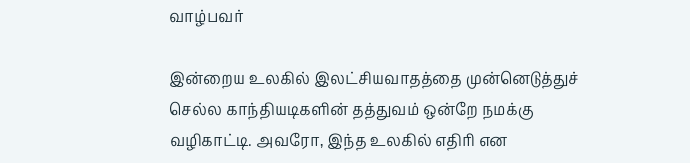வாழ்பவர்

இன்றைய உலகில் இலட்சியவாதத்தை முன்னெடுத்துச் செல்ல காந்தியடிகளின் தத்துவம் ஒன்றே நமக்கு வழிகாட்டி. அவரோ, இந்த உலகில் எதிரி என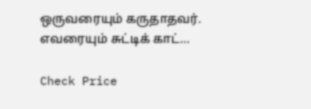ஒருவரையும் கருதாதவர். எவரையும் சுட்டிக் காட்…

Check Price